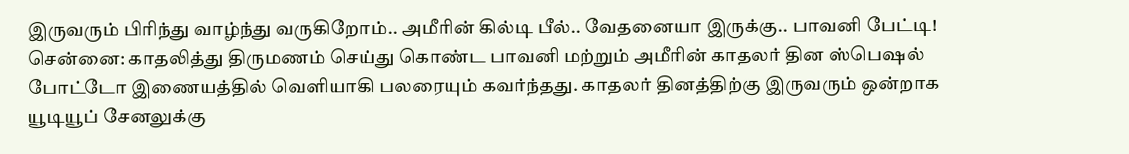இருவரும் பிரிந்து வாழ்ந்து வருகிறோம்.. அமீரின் கில்டி பீல்.. வேதனையா இருக்கு.. பாவனி பேட்டி!
சென்னை: காதலித்து திருமணம் செய்து கொண்ட பாவனி மற்றும் அமீரின் காதலர் தின ஸ்பெஷல் போட்டோ இணையத்தில் வெளியாகி பலரையும் கவர்ந்தது. காதலர் தினத்திற்கு இருவரும் ஒன்றாக யூடியூப் சேனலுக்கு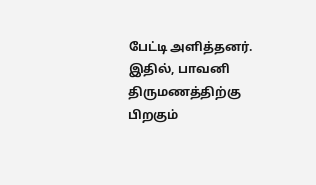பேட்டி அளித்தனர். இதில், பாவனி திருமணத்திற்கு பிறகும்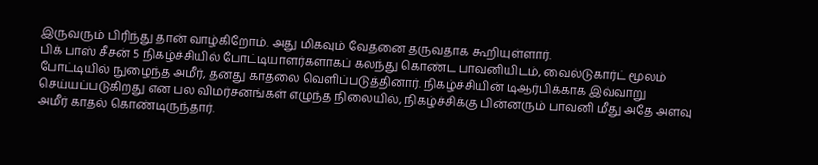இருவரும் பிரிந்து தான் வாழ்கிறோம். அது மிகவும் வேதனை தருவதாக கூறியுள்ளார்.
பிக் பாஸ் சீசன் 5 நிகழ்ச்சியில் போட்டியாளர்களாகப் கலந்து கொண்ட பாவனியிடம், வைல்டுகார்ட் மூலம் போட்டியில் நுழைந்த அமீர், தனது காதலை வெளிப்படுத்தினார். நிகழ்ச்சியின் டிஆர்பிக்காக இவ்வாறு செய்யப்படுகிறது என பல விமர்சனங்கள் எழுந்த நிலையில், நிகழ்ச்சிக்கு பின்னரும் பாவனி மீது அதே அளவு அமீர் காதல் கொண்டிருந்தார்.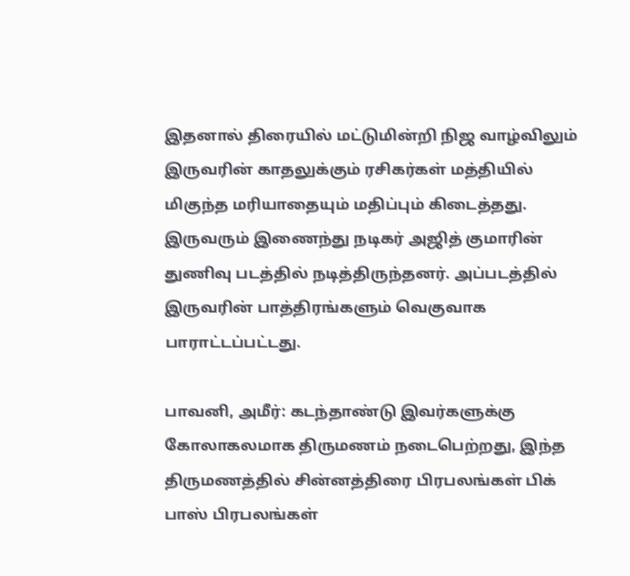இதனால் திரையில் மட்டுமின்றி நிஜ வாழ்விலும் இருவரின் காதலுக்கும் ரசிகர்கள் மத்தியில் மிகுந்த மரியாதையும் மதிப்பும் கிடைத்தது. இருவரும் இணைந்து நடிகர் அஜித் குமாரின் துணிவு படத்தில் நடித்திருந்தனர். அப்படத்தில் இருவரின் பாத்திரங்களும் வெகுவாக பாராட்டப்பட்டது.

பாவனி, அமீர்: கடந்தாண்டு இவர்களுக்கு கோலாகலமாக திருமணம் நடைபெற்றது, இந்த திருமணத்தில் சின்னத்திரை பிரபலங்கள் பிக் பாஸ் பிரபலங்கள்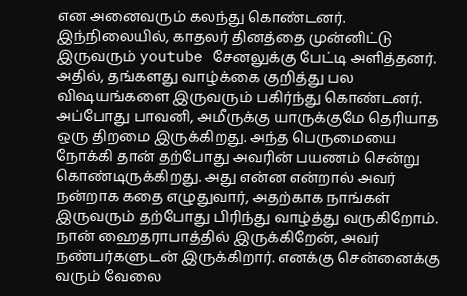என அனைவரும் கலந்து கொண்டனர். இந்நிலையில், காதலர் தினத்தை முன்னிட்டு இருவரும் youtube சேனலுக்கு பேட்டி அளித்தனர். அதில், தங்களது வாழ்க்கை குறித்து பல விஷயங்களை இருவரும் பகிர்ந்து கொண்டனர். அப்போது பாவனி, அமீருக்கு யாருக்குமே தெரியாத ஒரு திறமை இருக்கிறது. அந்த பெருமையை நோக்கி தான் தற்போது அவரின் பயணம் சென்று கொண்டிருக்கிறது. அது என்ன என்றால் அவர் நன்றாக கதை எழுதுவார், அதற்காக நாங்கள் இருவரும் தற்போது பிரிந்து வாழ்த்து வருகிறோம். நான் ஹைதராபாத்தில் இருக்கிறேன், அவர் நண்பர்களுடன் இருக்கிறார். எனக்கு சென்னைக்கு வரும் வேலை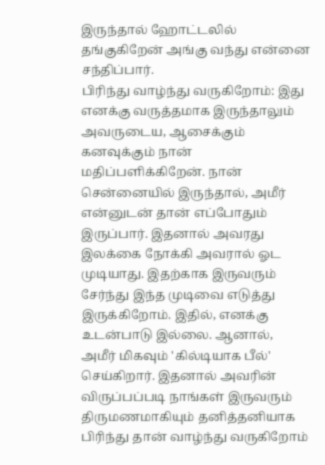இருந்தால் ஹோட்டலில் தங்குகிறேன் அங்கு வந்து என்னை சந்திப்பார்.
பிரிந்து வாழ்ந்து வருகிறோம்: இது எனக்கு வருத்தமாக இருந்தாலும் அவருடைய, ஆசைக்கும் கனவுக்கும் நான் மதிப்பளிக்கிறேன். நான் சென்னையில் இருந்தால், அமீர் என்னுடன் தான் எப்போதும் இருப்பார். இதனால் அவரது இலக்கை நோக்கி அவரால் ஓட முடியாது. இதற்காக இருவரும் சேர்ந்து இந்த முடிவை எடுத்து இருக்கிறோம். இதில், எனக்கு உடன்பாடு இல்லை. ஆனால், அமீர் மிகவும் 'கில்டியாக பீல்' செய்கிறார். இதனால் அவரின் விருப்பப்படி நாங்கள் இருவரும் திருமணமாகியும் தனித்தனியாக பிரிந்து தான் வாழ்ந்து வருகிறோம்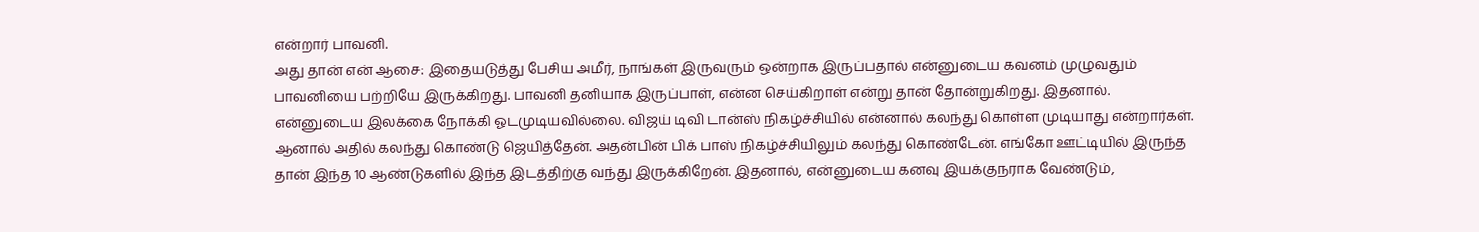என்றார் பாவனி.
அது தான் என் ஆசை: இதையடுத்து பேசிய அமீர், நாங்கள் இருவரும் ஒன்றாக இருப்பதால் என்னுடைய கவனம் முழுவதும் பாவனியை பற்றியே இருக்கிறது. பாவனி தனியாக இருப்பாள், என்ன செய்கிறாள் என்று தான் தோன்றுகிறது. இதனால். என்னுடைய இலக்கை நோக்கி ஓடமுடியவில்லை. விஜய் டிவி டான்ஸ் நிகழ்ச்சியில் என்னால் கலந்து கொள்ள முடியாது என்றார்கள். ஆனால் அதில் கலந்து கொண்டு ஜெயித்தேன். அதன்பின் பிக் பாஸ் நிகழ்ச்சியிலும் கலந்து கொண்டேன். எங்கோ ஊட்டியில் இருந்த தான் இந்த 10 ஆண்டுகளில் இந்த இடத்திற்கு வந்து இருக்கிறேன். இதனால், என்னுடைய கனவு இயக்குநராக வேண்டும்,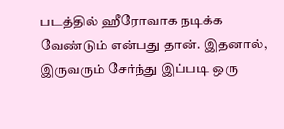படத்தில் ஹீரோவாக நடிக்க வேண்டும் என்பது தான். இதனால், இருவரும் சேர்ந்து இப்படி ஒரு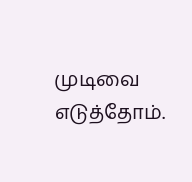முடிவை எடுத்தோம்.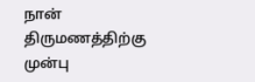நான் திருமணத்திற்கு முன்பு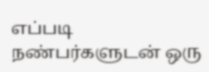எப்படி நண்பர்களுடன் ஒரு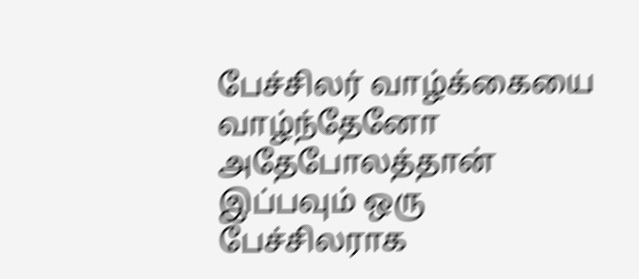பேச்சிலர் வாழ்க்கையை வாழ்ந்தேனோ அதேபோலத்தான் இப்பவும் ஒரு பேச்சிலராக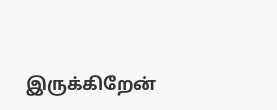இருக்கிறேன்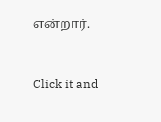என்றார்.


Click it and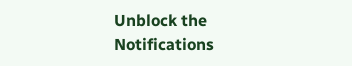Unblock the Notifications